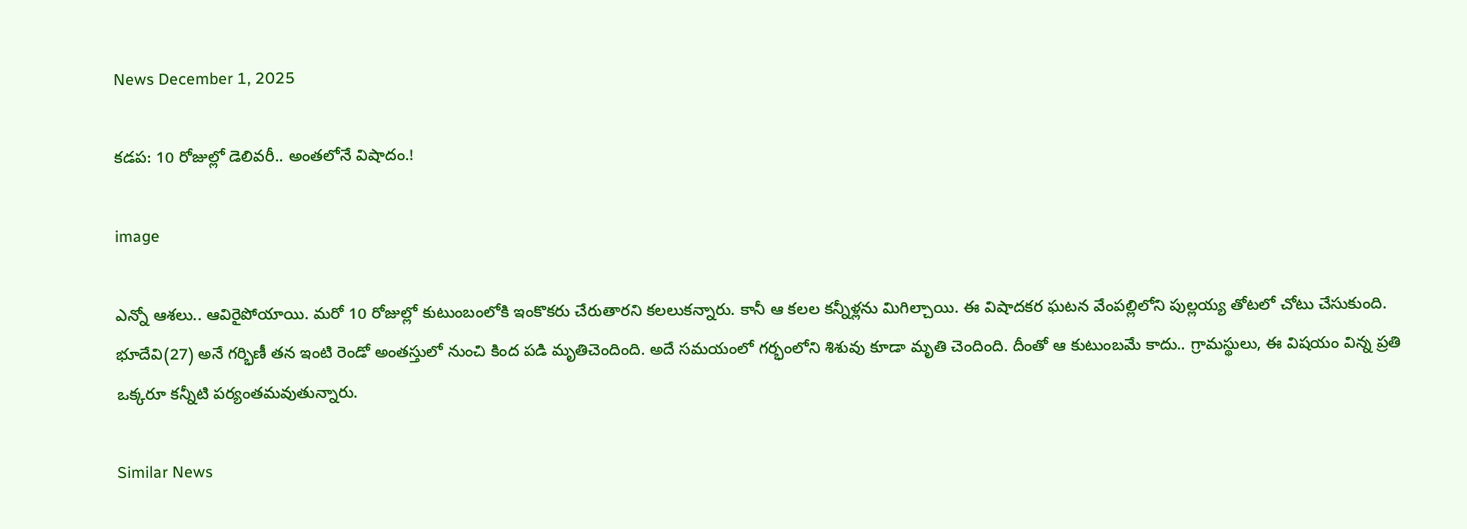News December 1, 2025

కడప: 10 రోజుల్లో డెలివరీ.. అంతలోనే విషాదం.!

image

ఎన్నో ఆశలు.. ఆవిరైపోయాయి. మరో 10 రోజుల్లో కుటుంబంలోకి ఇంకొకరు చేరుతారని కలలుకన్నారు. కానీ ఆ కలల కన్నీళ్లను మిగిల్చాయి. ఈ విషాదకర ఘటన వేంపల్లిలోని పుల్లయ్య తోటలో చోటు చేసుకుంది. భూదేవి(27) అనే గర్భిణీ తన ఇంటి రెండో అంతస్తులో నుంచి కింద పడి మృతిచెందింది. అదే సమయంలో గర్భంలోని శిశువు కూడా మృతి చెందింది. దీంతో ఆ కుటుంబమే కాదు.. గ్రామస్థులు, ఈ విషయం విన్న ప్రతి ఒక్కరూ కన్నీటి పర్యంతమవుతున్నారు.

Similar News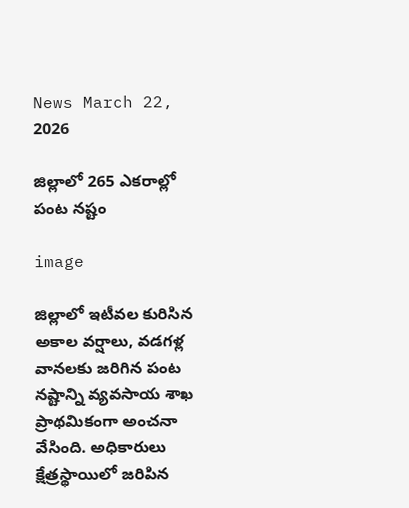News March 22, 2026

జిల్లాలో 265 ఎకరాల్లో పంట నష్టం

image

జిల్లాలో ఇటీవల కురిసిన అకాల వర్షాలు, వడగళ్ల వానలకు జరిగిన పంట నష్టాన్ని వ్యవసాయ శాఖ ప్రాథమికంగా అంచనా వేసింది. అధికారులు క్షేత్రస్థాయిలో జరిపిన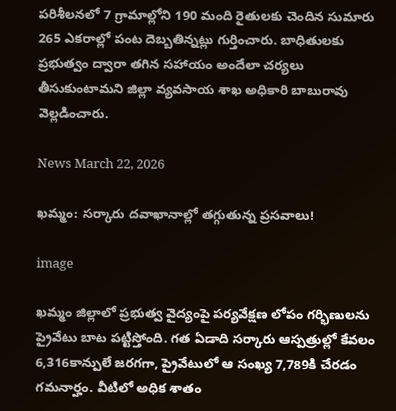పరిశీలనలో 7 గ్రామాల్లోని 190 మంది రైతులకు చెందిన సుమారు 265 ఎకరాల్లో పంట దెబ్బతిన్నట్లు గుర్తించారు. బాధితులకు ప్రభుత్వం ద్వారా తగిన సహాయం అందేలా చర్యలు తీసుకుంటామని జిల్లా వ్యవసాయ శాఖ అధికారి బాబురావు వెల్లడించారు.

News March 22, 2026

ఖమ్మం: సర్కారు దవాఖానాల్లో తగ్గుతున్న ప్రసవాలు!

image

ఖమ్మం జిల్లాలో ప్రభుత్వ వైద్యంపై పర్యవేక్షణ లోపం గర్భిణులను ప్రైవేటు బాట పట్టిస్తోంది. గత ఏడాది సర్కారు ఆస్పత్రుల్లో కేవలం 6,316కాన్పులే జరగగా, ప్రైవేటులో ఆ సంఖ్య 7,789కి చేరడం గమనార్హం. వీటిలో అధిక శాతం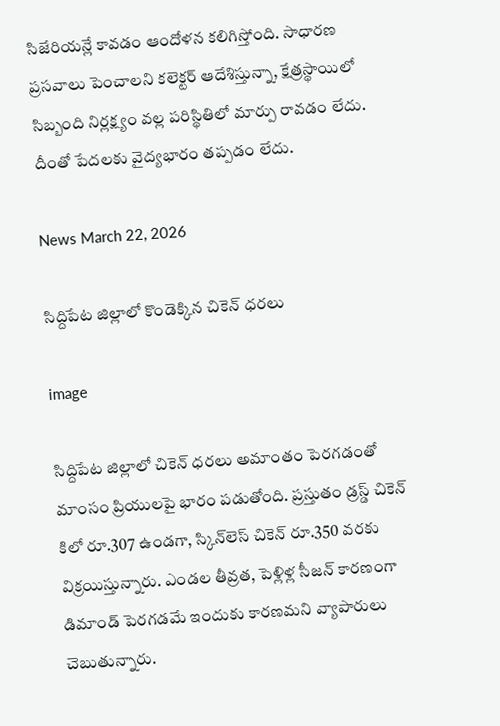సిజేరియన్లే కావడం ఆందోళన కలిగిస్తోంది. సాధారణ ప్రసవాలు పెంచాలని కలెక్టర్ ఆదేశిస్తున్నా, క్షేత్రస్థాయిలో సిబ్బంది నిర్లక్ష్యం వల్ల పరిస్థితిలో మార్పు రావడం లేదు. దీంతో పేదలకు వైద్యభారం తప్పడం లేదు.

News March 22, 2026

సిద్దిపేట జిల్లాలో కొండెక్కిన చికెన్ ధరలు

image

సిద్దిపేట జిల్లాలో చికెన్ ధరలు అమాంతం పెరగడంతో మాంసం ప్రియులపై భారం పడుతోంది. ప్రస్తుతం డ్రస్డ్ చికెన్ కిలో రూ.307 ఉండగా, స్కిన్‌లెస్ చికెన్ రూ.350 వరకు విక్రయిస్తున్నారు. ఎండల తీవ్రత, పెళ్లిళ్ల సీజన్ కారణంగా డిమాండ్ పెరగడమే ఇందుకు కారణమని వ్యాపారులు చెబుతున్నారు.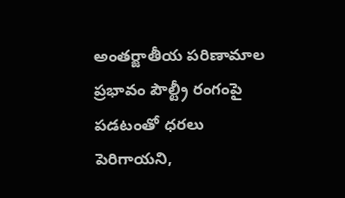అంతర్జాతీయ పరిణామాల ప్రభావం పౌల్ట్రీ రంగంపై పడటంతో ధరలు పెరిగాయని,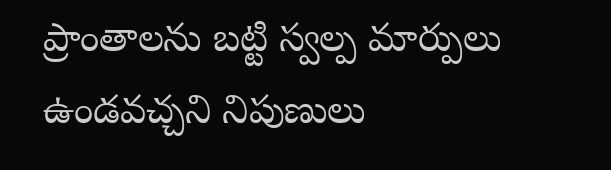ప్రాంతాలను బట్టి స్వల్ప మార్పులు ఉండవచ్చని నిపుణులు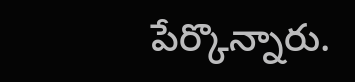పేర్కొన్నారు.